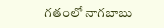గతంలో నాగబాబు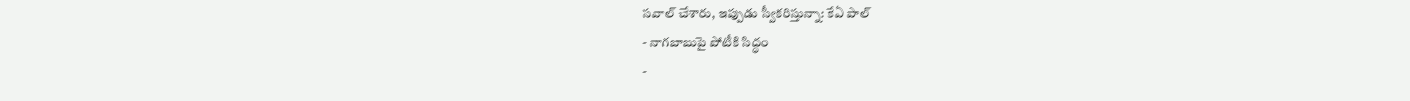సవాల్ చేశారు, ఇప్పుడు స్వీకరిస్తున్నా: కేఏ పాల్
- నాగబాబుపై పోటీకి సిద్ధం
-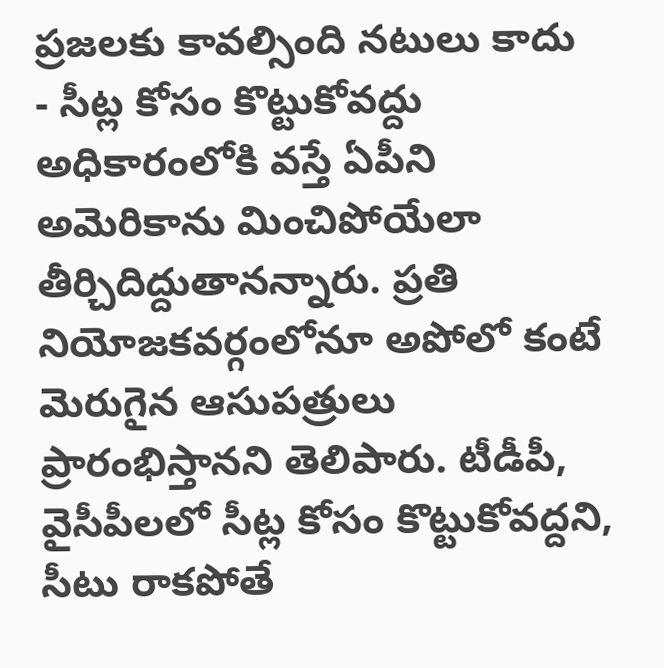ప్రజలకు కావల్సింది నటులు కాదు
- సీట్ల కోసం కొట్టుకోవద్దు
అధికారంలోకి వస్తే ఏపీని అమెరికాను మించిపోయేలా తీర్చిదిద్దుతానన్నారు. ప్రతి నియోజకవర్గంలోనూ అపోలో కంటే మెరుగైన ఆసుపత్రులు ప్రారంభిస్తానని తెలిపారు. టీడీపీ, వైసీపీలలో సీట్ల కోసం కొట్టుకోవద్దని, సీటు రాకపోతే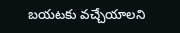బయటకు వచ్చేయాలని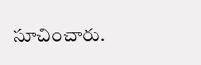సూచించారు.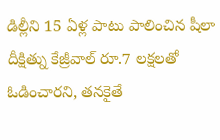డిల్లీని 15 ఏళ్ల పాటు పాలించిన షీలా దీక్షిత్ను కేజ్రీవాల్ రూ.7 లక్షలతో ఓడించారని, తనకైతే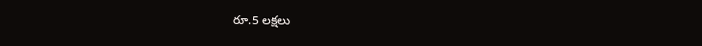రూ.5 లక్షలు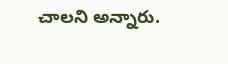చాలని అన్నారు.